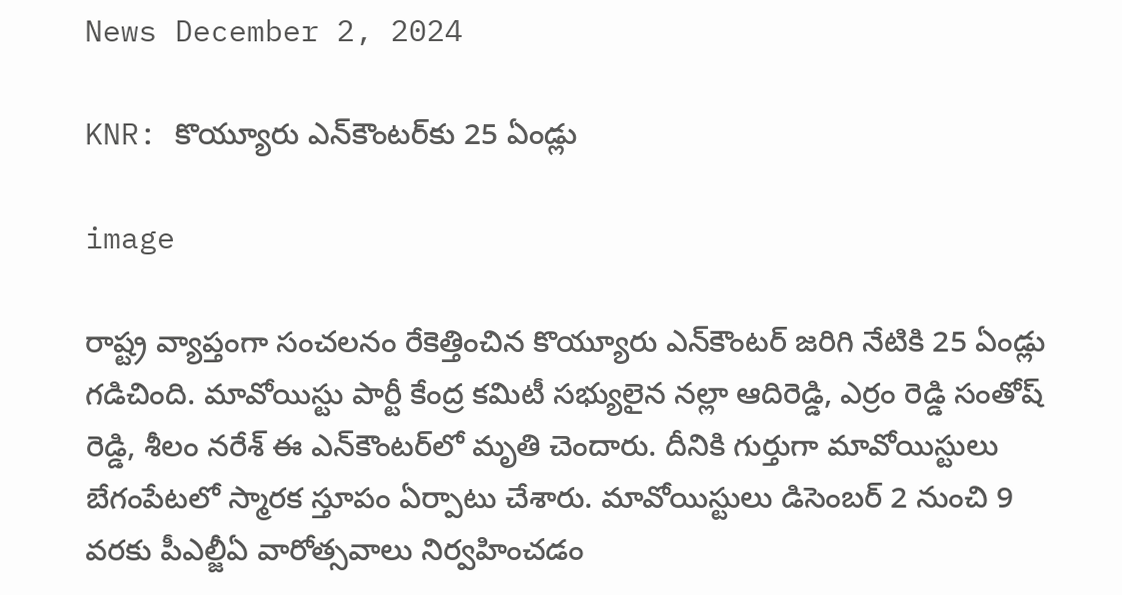News December 2, 2024

KNR: కొయ్యూరు ఎన్‌కౌంటర్‌కు 25 ఏండ్లు

image

రాష్ట్ర వ్యాప్తంగా సంచలనం రేకెత్తించిన కొయ్యూరు ఎన్‌కౌంటర్‌ జరిగి నేటికి 25 ఏండ్లు గడిచింది. మావోయిస్టు పార్టీ కేంద్ర కమిటీ సభ్యులైన నల్లా ఆదిరెడ్డి, ఎర్రం రెడ్డి సంతోష్ రెడ్డి, శీలం నరేశ్ ఈ ఎన్‌కౌంటర్‌‌లో మృతి చెందారు. దీనికి గుర్తుగా మావోయిస్టులు బేగంపేటలో స్మారక స్తూపం ఏర్పాటు చేశారు. మావోయిస్టులు డిసెంబర్ 2 నుంచి 9 వరకు పీఎల్జీఏ వారోత్సవాలు నిర్వహించడం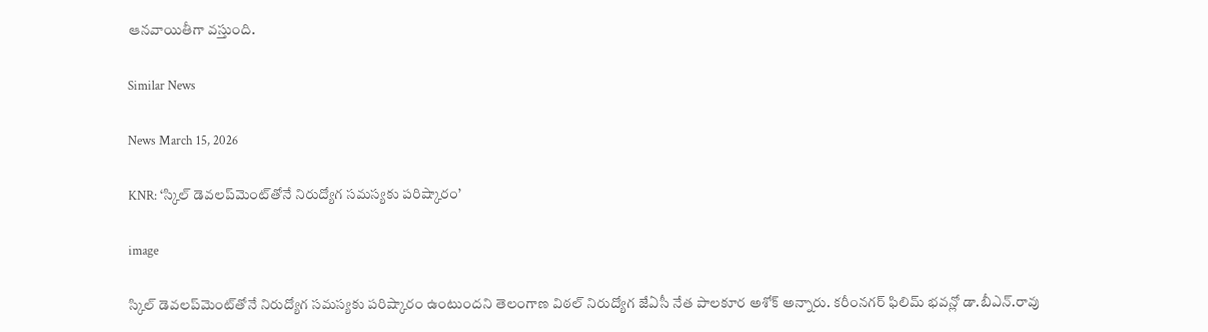ఆనవాయితీగా వస్తుంది.

Similar News

News March 15, 2026

KNR: ‘స్కిల్ డెవలప్‌మెంట్‌తోనే నిరుద్యోగ సమస్యకు పరిష్కారం’

image

స్కిల్ డెవలప్‌మెంట్‌తోనే నిరుద్యోగ సమస్యకు పరిష్కారం ఉంటుందని తెలంగాణ విఠల్ నిరుద్యోగ జేఏసీ నేత పాలకూర అశోక్ అన్నారు. కరీంనగర్ ఫిలిమ్ భవన్లో డా.బీఎన్.రావు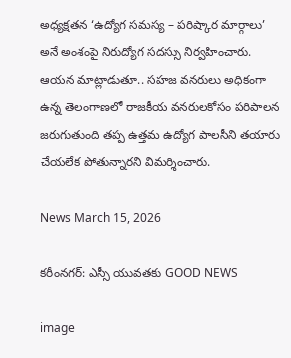అధ్యక్షతన ‘ఉద్యోగ సమస్య – పరిష్కార మార్గాలు’ అనే అంశంపై నిరుద్యోగ సదస్సు నిర్వహించారు. ఆయన మాట్లాడుతూ.. సహజ వనరులు అధికంగా ఉన్న తెలంగాణలో రాజకీయ వనరులకోసం పరిపాలన జరుగుతుంది తప్ప ఉత్తమ ఉద్యోగ పాలసీని తయారు చేయలేక పోతున్నారని విమర్శించారు.

News March 15, 2026

కరీంనగర్: ఎస్సీ యువతకు GOOD NEWS

image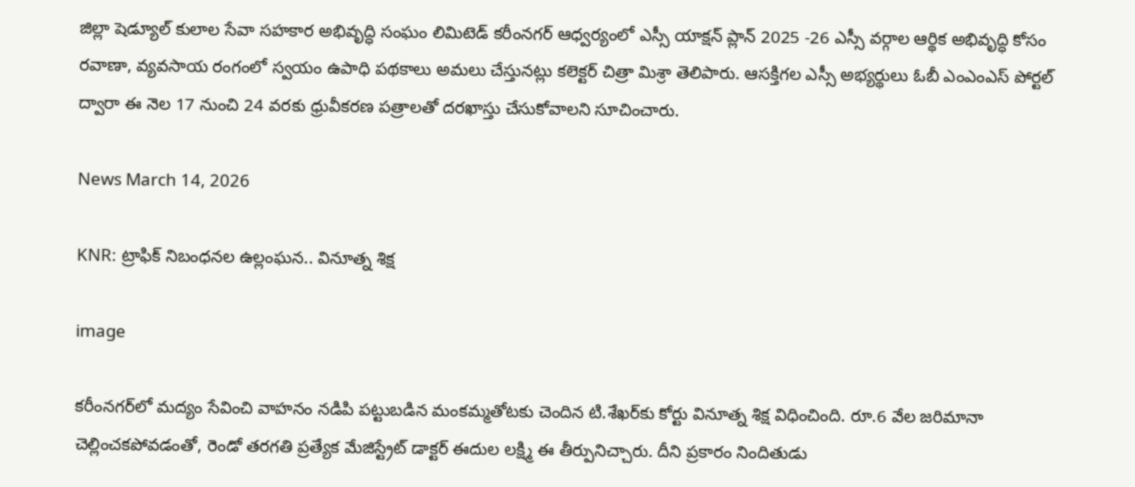జిల్లా షెడ్యూల్ కులాల సేవా సహకార అభివృద్ధి సంఘం లిమిటెడ్ కరీంనగర్ ఆధ్వర్యంలో ఎస్సీ యాక్షన్ ప్లాన్ 2025 -26 ఎస్సీ వర్గాల ఆర్థిక అభివృద్ధి కోసం రవాణా, వ్యవసాయ రంగంలో స్వయం ఉపాధి పథకాలు అమలు చేస్తునట్లు కలెక్టర్ చిత్రా మిశ్రా తెలిపారు. ఆసక్తిగల ఎస్సీ అభ్యర్థులు ఓబీ ఎంఎంఎస్ పోర్టల్ ద్వారా ఈ నెల 17 నుంచి 24 వరకు ధ్రువీకరణ పత్రాలతో దరఖాస్తు చేసుకోవాలని సూచించారు.

News March 14, 2026

KNR: ట్రాఫిక్ నిబంధనల ఉల్లంఘన.. వినూత్న శిక్ష

image

కరీంనగర్‌లో మద్యం సేవించి వాహనం నడిపి పట్టుబడిన మంకమ్మతోటకు చెందిన టి.శేఖర్‌కు కోర్టు వినూత్న శిక్ష విధించింది. రూ.6 వేల జరిమానా చెల్లించకపోవడంతో, రెండో తరగతి ప్రత్యేక మేజిస్ట్రేట్ డాక్టర్‌ ఈదుల లక్ష్మి ఈ తీర్పునిచ్చారు. దీని ప్రకారం నిందితుడు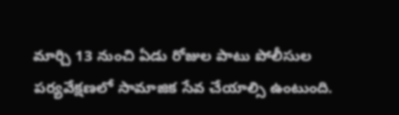మార్చి 13 నుంచి ఏడు రోజుల పాటు పోలీసుల పర్యవేక్షణలో సామాజిక సేవ చేయాల్సి ఉంటుంది.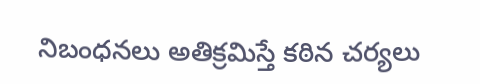నిబంధనలు అతిక్రమిస్తే కఠిన చర్యలు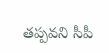తప్పవని సీపీ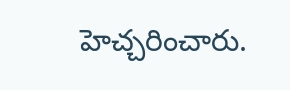హెచ్చరించారు.